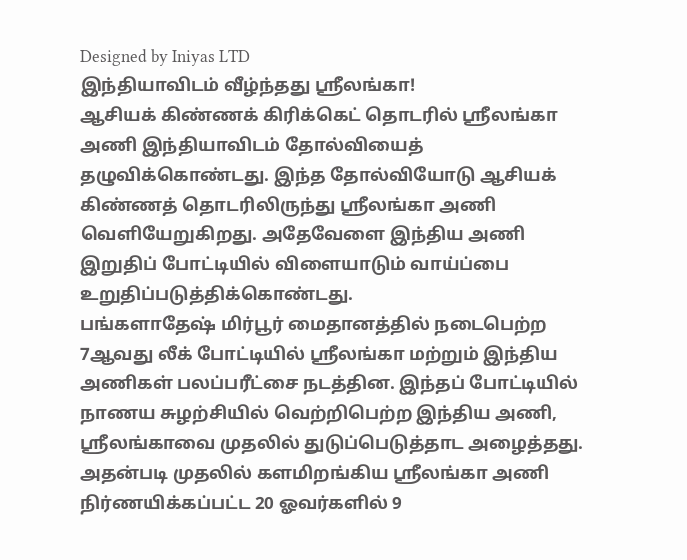Designed by Iniyas LTD
இந்தியாவிடம் வீழ்ந்தது ஸ்ரீலங்கா!
ஆசியக் கிண்ணக் கிரிக்கெட் தொடரில் ஸ்ரீலங்கா அணி இந்தியாவிடம் தோல்வியைத் தழுவிக்கொண்டது. இந்த தோல்வியோடு ஆசியக் கிண்ணத் தொடரிலிருந்து ஸ்ரீலங்கா அணி வெளியேறுகிறது. அதேவேளை இந்திய அணி இறுதிப் போட்டியில் விளையாடும் வாய்ப்பை உறுதிப்படுத்திக்கொண்டது.
பங்களாதேஷ் மிர்பூர் மைதானத்தில் நடைபெற்ற 7ஆவது லீக் போட்டியில் ஸ்ரீலங்கா மற்றும் இந்திய அணிகள் பலப்பரீட்சை நடத்தின. இந்தப் போட்டியில் நாணய சுழற்சியில் வெற்றிபெற்ற இந்திய அணி, ஸ்ரீலங்காவை முதலில் துடுப்பெடுத்தாட அழைத்தது.
அதன்படி முதலில் களமிறங்கிய ஸ்ரீலங்கா அணி நிர்ணயிக்கப்பட்ட 20 ஓவர்களில் 9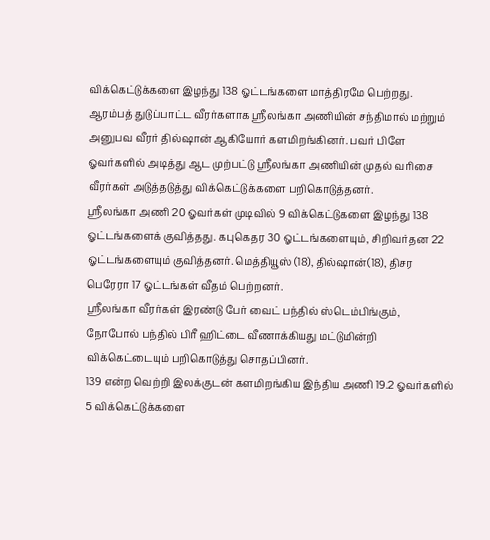விக்கெட்டுக்களை இழந்து 138 ஓட்டங்களை மாத்திரமே பெற்றது.
ஆரம்பத் துடுப்பாட்ட வீரர்களாக ஸ்ரீலங்கா அணியின் சந்திமால் மற்றும் அனுபவ வீரர் தில்ஷான் ஆகியோர் களமிறங்கினர். பவர் பிளே ஓவர்களில் அடித்து ஆட முற்பட்டு ஸ்ரீலங்கா அணியின் முதல் வரிசை வீரர்கள் அடுத்தடுத்து விக்கெட்டுக்களை பறிகொடுத்தனர்.
ஸ்ரீலங்கா அணி 20 ஓவர்கள் முடிவில் 9 விக்கெட்டுகளை இழந்து 138 ஓட்டங்களைக் குவித்தது. கபுகெதர 30 ஓட்டங்களையும், சிறிவர்தன 22 ஓட்டங்களையும் குவித்தனர். மெத்தியூஸ் (18), தில்ஷான்(18), திசர பெரேரா 17 ஓட்டங்கள் வீதம் பெற்றனர்.
ஸ்ரீலங்கா வீரர்கள் இரண்டு பேர் வைட் பந்தில் ஸ்டெம்பிங்கும், நோபோல் பந்தில் பிரீ ஹிட்டை வீணாக்கியது மட்டுமின்றி விக்கெட்டையும் பறிகொடுத்து சொதப்பினர்.
139 என்ற வெற்றி இலக்குடன் களமிறங்கிய இந்திய அணி 19.2 ஓவர்களில் 5 விக்கெட்டுக்களை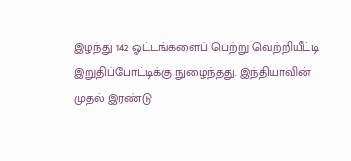இழந்து 142 ஓட்டங்களைப் பெற்று வெற்றியீட்டி இறுதிப்போட்டிக்கு நுழைந்தது. இந்தியாவின் முதல் இரண்டு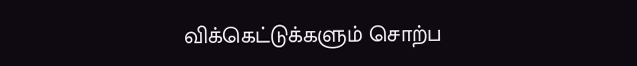விக்கெட்டுக்களும் சொற்ப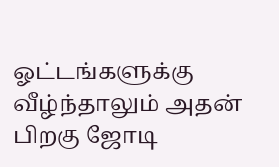ஓட்டங்களுக்கு வீழ்ந்தாலும் அதன் பிறகு ஜோடி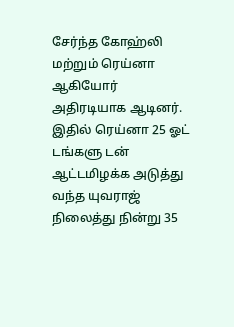சேர்ந்த கோஹ்லி மற்றும் ரெய்னா ஆகியோர் அதிரடியாக ஆடினர். இதில் ரெய்னா 25 ஓட் டங்களு டன் ஆட்டமிழக்க அடுத்து வந்த யுவராஜ் நிலைத்து நின்று 35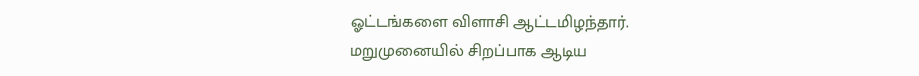ஓட்டங்களை விளாசி ஆட்டமிழந்தார்.
மறுமுனையில் சிறப்பாக ஆடிய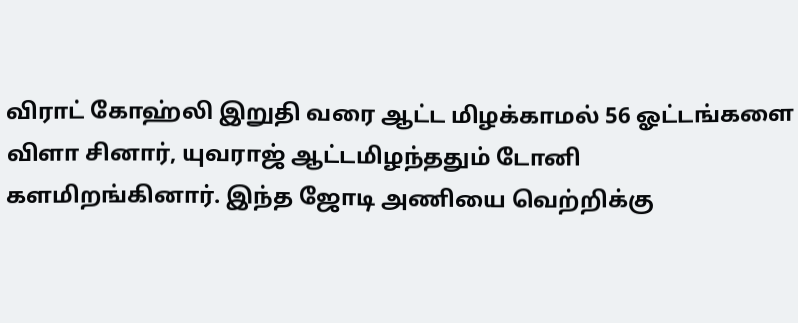விராட் கோஹ்லி இறுதி வரை ஆட்ட மிழக்காமல் 56 ஓட்டங்களை விளா சினார், யுவராஜ் ஆட்டமிழந்ததும் டோனி களமிறங்கினார். இந்த ஜோடி அணியை வெற்றிக்கு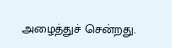அழைத்துச் சென்றது.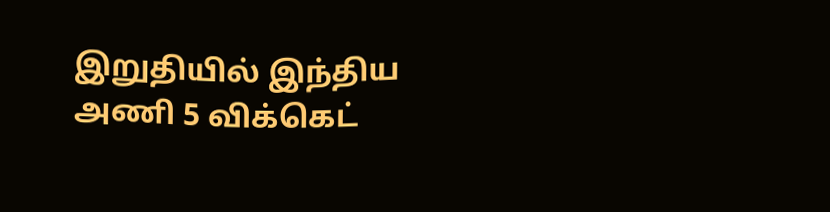இறுதியில் இந்திய அணி 5 விக்கெட்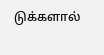டுக்களால்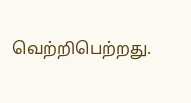வெற்றிபெற்றது.